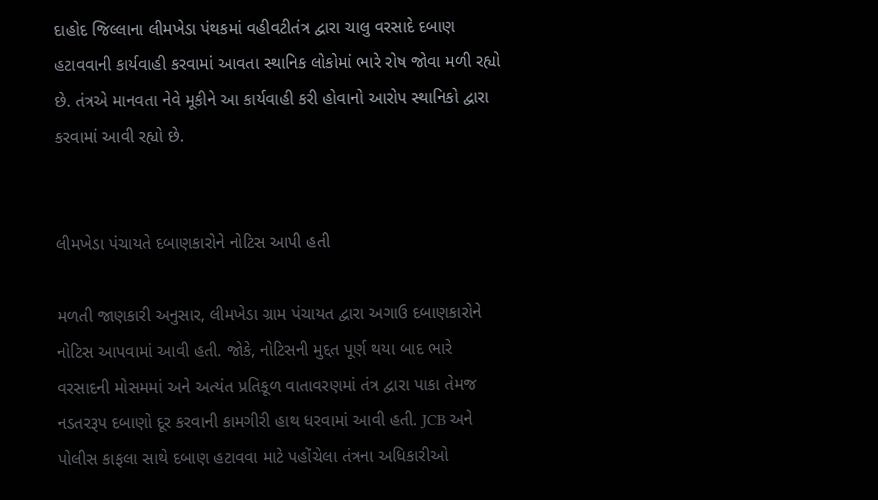દાહોદ જિલ્લાના લીમખેડા પંથકમાં વહીવટીતંત્ર દ્વારા ચાલુ વરસાદે દબાણ હટાવવાની કાર્યવાહી કરવામાં આવતા સ્થાનિક લોકોમાં ભારે રોષ જોવા મળી રહ્યો છે. તંત્રએ માનવતા નેવે મૂકીને આ કાર્યવાહી કરી હોવાનો આરોપ સ્થાનિકો દ્વારા કરવામાં આવી રહ્યો છે.


લીમખેડા પંચાયતે દબાણકારોને નોટિસ આપી હતી

મળતી જાણકારી અનુસાર, લીમખેડા ગ્રામ પંચાયત દ્વારા અગાઉ દબાણકારોને નોટિસ આપવામાં આવી હતી. જોકે, નોટિસની મુદ્દત પૂર્ણ થયા બાદ ભારે વરસાદની મોસમમાં અને અત્યંત પ્રતિકૂળ વાતાવરણમાં તંત્ર દ્વારા પાકા તેમજ નડતરરૂપ દબાણો દૂર કરવાની કામગીરી હાથ ધરવામાં આવી હતી. JCB અને પોલીસ કાફલા સાથે દબાણ હટાવવા માટે પહોંચેલા તંત્રના અધિકારીઓ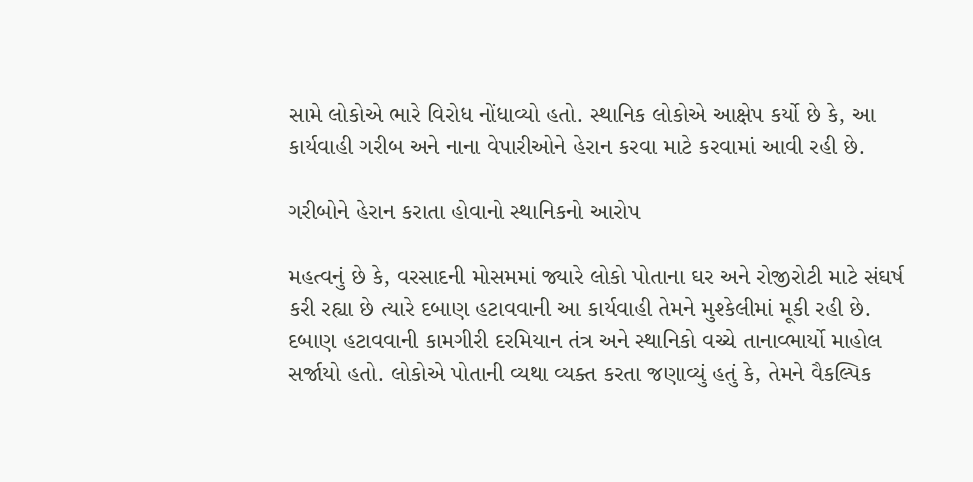સામે લોકોએ ભારે વિરોધ નોંધાવ્યો હતો. સ્થાનિક લોકોએ આક્ષેપ કર્યો છે કે, આ કાર્યવાહી ગરીબ અને નાના વેપારીઓને હેરાન કરવા માટે કરવામાં આવી રહી છે.

ગરીબોને હેરાન કરાતા હોવાનો સ્થાનિકનો આરોપ

મહત્વનું છે કે, વરસાદની મોસમમાં જ્યારે લોકો પોતાના ઘર અને રોજીરોટી માટે સંઘર્ષ કરી રહ્યા છે ત્યારે દબાણ હટાવવાની આ કાર્યવાહી તેમને મુશ્કેલીમાં મૂકી રહી છે. દબાણ હટાવવાની કામગીરી દરમિયાન તંત્ર અને સ્થાનિકો વચ્ચે તાનાવ્ભાર્યો માહોલ સર્જાયો હતો. લોકોએ પોતાની વ્યથા વ્યક્ત કરતા જણાવ્યું હતું કે, તેમને વૈકલ્પિક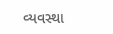વ્યવસ્થા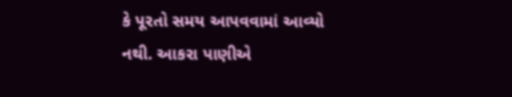કે પૂરતો સમય આપવવામાં આવ્યો નથી. આકરા પાણીએ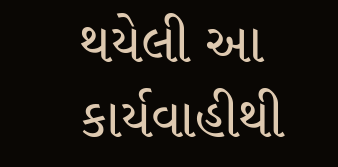થયેલી આ કાર્યવાહીથી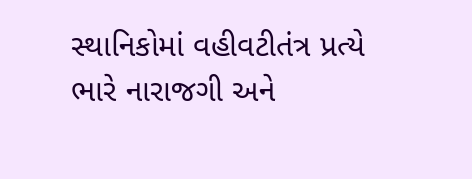સ્થાનિકોમાં વહીવટીતંત્ર પ્રત્યે ભારે નારાજગી અને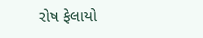રોષ ફેલાયો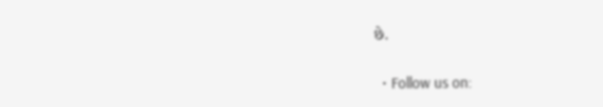છે.


  • Follow us on: